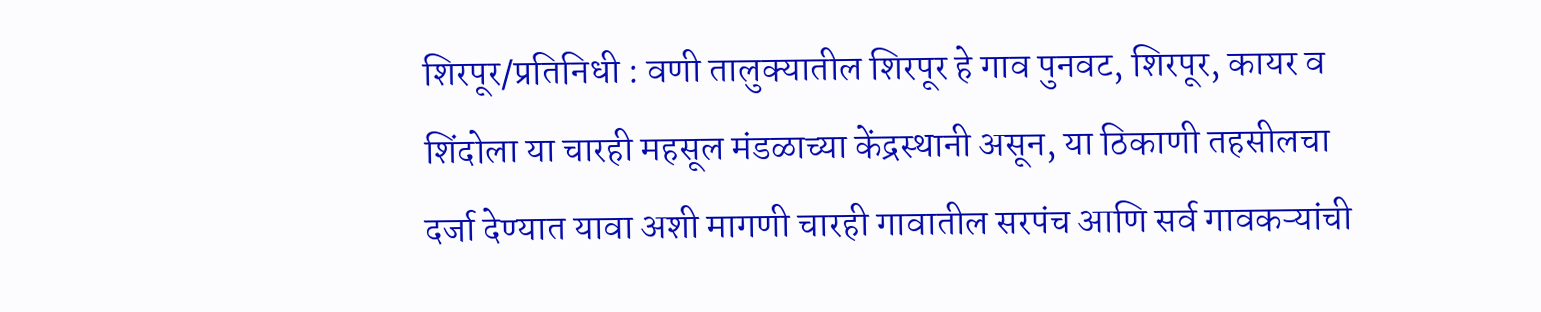शिरपूर/प्रतिनिधी : वणी तालुक्यातील शिरपूर हे गाव पुनवट, शिरपूर, कायर व शिंदोला या चारही महसूल मंडळाच्या केंद्रस्थानी असून, या ठिकाणी तहसीलचा दर्जा देण्यात यावा अशी मागणी चारही गावातील सरपंच आणि सर्व गावकऱ्यांची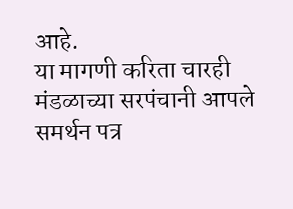आहे.
या मागणी करिता चारही मंडळाच्या सरपंचानी आपले समर्थन पत्र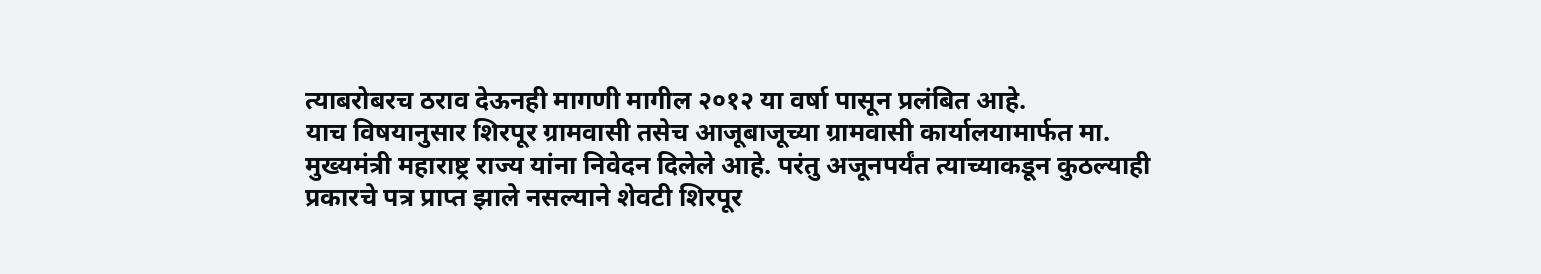त्याबरोबरच ठराव देऊनही मागणी मागील २०१२ या वर्षा पासून प्रलंबित आहे.
याच विषयानुसार शिरपूर ग्रामवासी तसेच आजूबाजूच्या ग्रामवासी कार्यालयामार्फत मा. मुख्यमंत्री महाराष्ट्र राज्य यांना निवेदन दिलेले आहे. परंतु अजूनपर्यंत त्याच्याकडून कुठल्याही प्रकारचे पत्र प्राप्त झाले नसल्याने शेवटी शिरपूर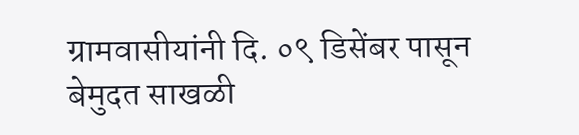ग्रामवासीयांनी दि. ०९ डिसेंबर पासून बेमुदत साखळी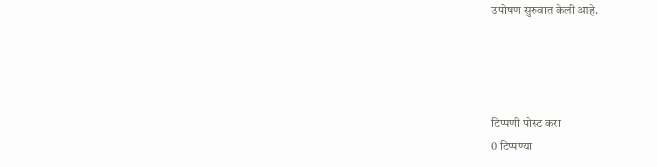उपोषण सुरुवात केली आहे.




टिप्पणी पोस्ट करा
0 टिप्पण्या